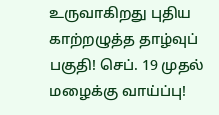உருவாகிறது புதிய காற்றழுத்த தாழ்வுப் பகுதி! செப். 19 முதல் மழைக்கு வாய்ப்பு!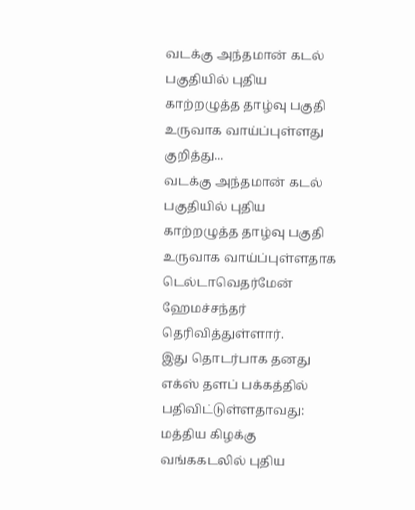வடக்கு அந்தமான் கடல் பகுதியில் புதிய காற்றழுத்த தாழ்வு பகுதி உருவாக வாய்ப்புள்ளது குறித்து...
வடக்கு அந்தமான் கடல் பகுதியில் புதிய காற்றழுத்த தாழ்வு பகுதி உருவாக வாய்ப்புள்ளதாக டெல்டாவெதர்மேன் ஹேமச்சந்தர் தெரிவித்துள்ளார்.
இது தொடர்பாக தனது எக்ஸ் தளப் பக்கத்தில் பதிவிட்டுள்ளதாவது:
மத்திய கிழக்கு வங்ககடலில் புதிய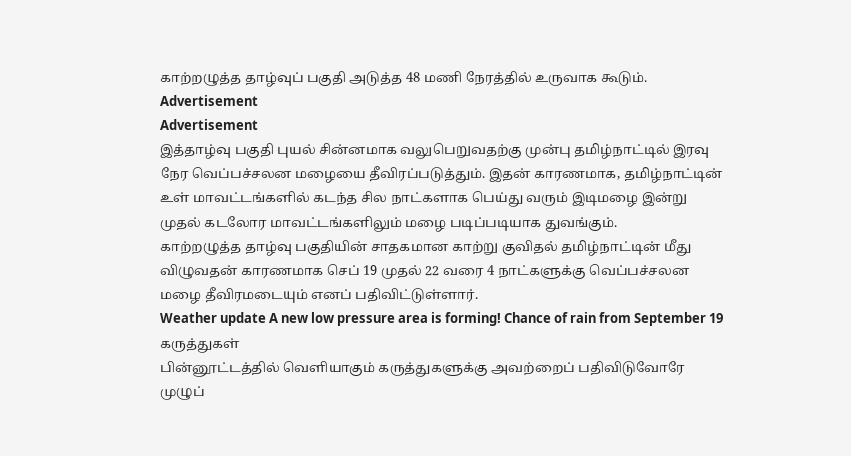காற்றழுத்த தாழ்வுப் பகுதி அடுத்த 48 மணி நேரத்தில் உருவாக கூடும்.
Advertisement
Advertisement
இத்தாழ்வு பகுதி புயல் சின்னமாக வலுபெறுவதற்கு முன்பு தமிழ்நாட்டில் இரவு நேர வெப்பச்சலன மழையை தீவிரப்படுத்தும். இதன் காரணமாக, தமிழ்நாட்டின் உள் மாவட்டங்களில் கடந்த சில நாட்களாக பெய்து வரும் இடிமழை இன்று முதல் கடலோர மாவட்டங்களிலும் மழை படிப்படியாக துவங்கும்.
காற்றழுத்த தாழ்வு பகுதியின் சாதகமான காற்று குவிதல் தமிழ்நாட்டின் மீது விழுவதன் காரணமாக செப் 19 முதல் 22 வரை 4 நாட்களுக்கு வெப்பச்சலன மழை தீவிரமடையும் எனப் பதிவிட்டுள்ளார்.
Weather update A new low pressure area is forming! Chance of rain from September 19
கருத்துகள்
பின்னூட்டத்தில் வெளியாகும் கருத்துகளுக்கு அவற்றைப் பதிவிடுவோரே முழுப்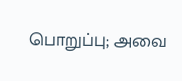பொறுப்பு; அவை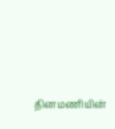தினமணியின்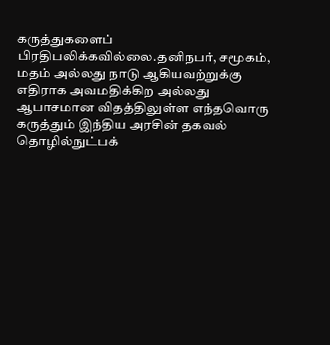கருத்துகளைப் பிரதிபலிக்கவில்லை.தனிநபர், சமூகம், மதம் அல்லது நாடு ஆகியவற்றுக்கு எதிராக அவமதிக்கிற அல்லது ஆபாசமான விதத்திலுள்ள எந்தவொரு கருத்தும் இந்திய அரசின் தகவல் தொழில்நுட்பக்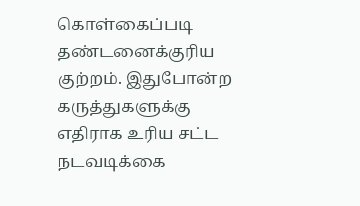கொள்கைப்படி தண்டனைக்குரிய குற்றம். இதுபோன்ற கருத்துகளுக்கு எதிராக உரிய சட்ட நடவடிக்கை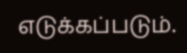எடுக்கப்படும்.